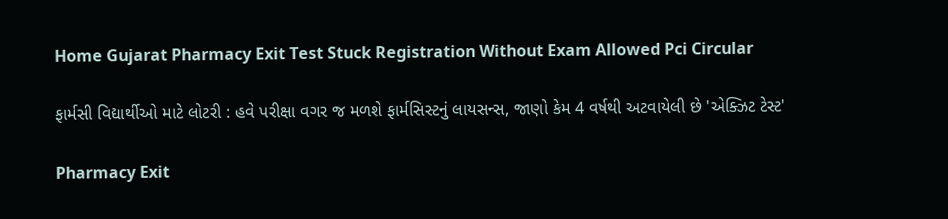Home Gujarat Pharmacy Exit Test Stuck Registration Without Exam Allowed Pci Circular

ફાર્મસી વિદ્યાર્થીઓ માટે લોટરી : હવે પરીક્ષા વગર જ મળશે ફાર્મસિસ્ટનું લાયસન્સ, જાણો કેમ 4 વર્ષથી અટવાયેલી છે 'એક્ઝિટ ટેસ્ટ'

Pharmacy Exit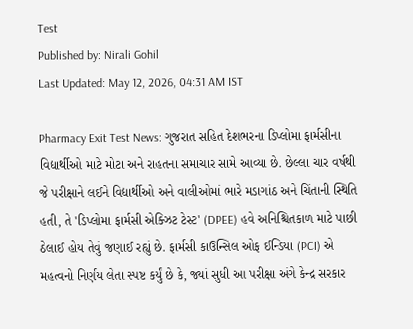Test
Published by: Nirali Gohil
Last Updated: May 12, 2026, 04:31 AM IST

Pharmacy Exit Test News: ગુજરાત સહિત દેશભરના ડિપ્લોમા ફાર્મસીના વિદ્યાર્થીઓ માટે મોટા અને રાહતના સમાચાર સામે આવ્યા છે. છેલ્લા ચાર વર્ષથી જે પરીક્ષાને લઈને વિદ્યાર્થીઓ અને વાલીઓમાં ભારે મડાગાંઠ અને ચિંતાની સ્થિતિ હતી, તે 'ડિપ્લોમા ફાર્મસી એક્ઝિટ ટેસ્ટ' (DPEE) હવે અનિશ્ચિતકાળ માટે પાછી ઠેલાઈ હોય તેવું જણાઈ રહ્યું છે. ફાર્મસી કાઉન્સિલ ઓફ ઈન્ડિયા (PCI) એ મહત્વનો નિર્ણય લેતા સ્પષ્ટ કર્યું છે કે, જ્યાં સુધી આ પરીક્ષા અંગે કેન્દ્ર સરકાર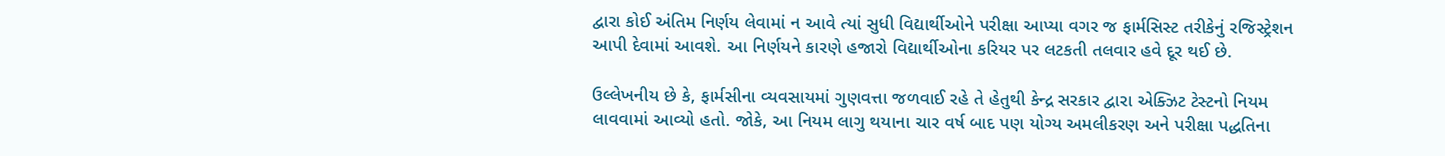દ્વારા કોઈ અંતિમ નિર્ણય લેવામાં ન આવે ત્યાં સુધી વિદ્યાર્થીઓને પરીક્ષા આપ્યા વગર જ ફાર્મસિસ્ટ તરીકેનું રજિસ્ટ્રેશન આપી દેવામાં આવશે. આ નિર્ણયને કારણે હજારો વિદ્યાર્થીઓના કરિયર પર લટકતી તલવાર હવે દૂર થઈ છે.

ઉલ્લેખનીય છે કે, ફાર્મસીના વ્યવસાયમાં ગુણવત્તા જળવાઈ રહે તે હેતુથી કેન્દ્ર સરકાર દ્વારા એક્ઝિટ ટેસ્ટનો નિયમ લાવવામાં આવ્યો હતો. જોકે, આ નિયમ લાગુ થયાના ચાર વર્ષ બાદ પણ યોગ્ય અમલીકરણ અને પરીક્ષા પદ્ધતિના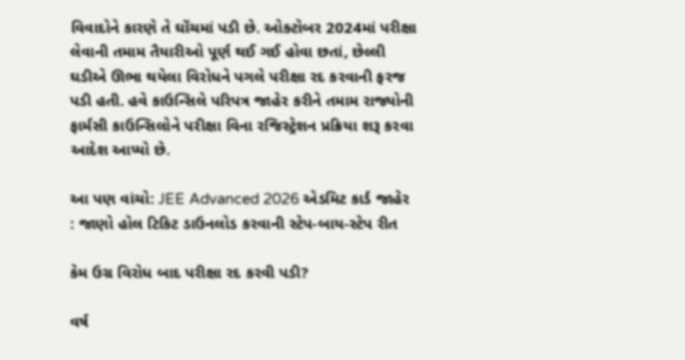વિવાદોને કારણે તે ઘોંચમાં પડી છે. ઓક્ટોબર 2024માં પરીક્ષા લેવાની તમામ તૈયારીઓ પૂર્ણ થઈ ગઈ હોવા છતાં, છેલ્લી ઘડીએ ઊભા થયેલા વિરોધને પગલે પરીક્ષા રદ કરવાની ફરજ પડી હતી. હવે કાઉન્સિલે પરિપત્ર જાહેર કરીને તમામ રાજ્યોની ફાર્મસી કાઉન્સિલોને પરીક્ષા વિના રજિસ્ટ્રેશન પ્રક્રિયા શરૂ કરવા આદેશ આપ્યો છે.

આ પણ વાંચો: JEE Advanced 2026 એડમિટ કાર્ડ જાહેર : જાણો હોલ ટિકિટ ડાઉનલોડ કરવાની સ્ટેપ-બાય-સ્ટેપ રીત

કેમ ઉગ્ર વિરોધ બાદ પરીક્ષા રદ કરવી પડી?

વર્ષ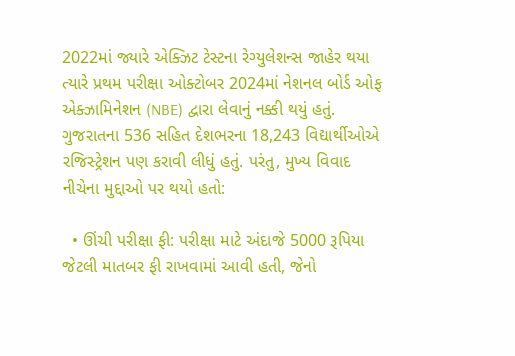2022માં જ્યારે એક્ઝિટ ટેસ્ટના રેગ્યુલેશન્સ જાહેર થયા ત્યારે પ્રથમ પરીક્ષા ઓક્ટોબર 2024માં નેશનલ બોર્ડ ઓફ એક્ઝામિનેશન (NBE) દ્વારા લેવાનું નક્કી થયું હતું. ગુજરાતના 536 સહિત દેશભરના 18,243 વિદ્યાર્થીઓએ રજિસ્ટ્રેશન પણ કરાવી લીધું હતું. પરંતુ, મુખ્ય વિવાદ નીચેના મુદ્દાઓ પર થયો હતો:

  • ઊંચી પરીક્ષા ફી: પરીક્ષા માટે અંદાજે 5000 રૂપિયા જેટલી માતબર ફી રાખવામાં આવી હતી, જેનો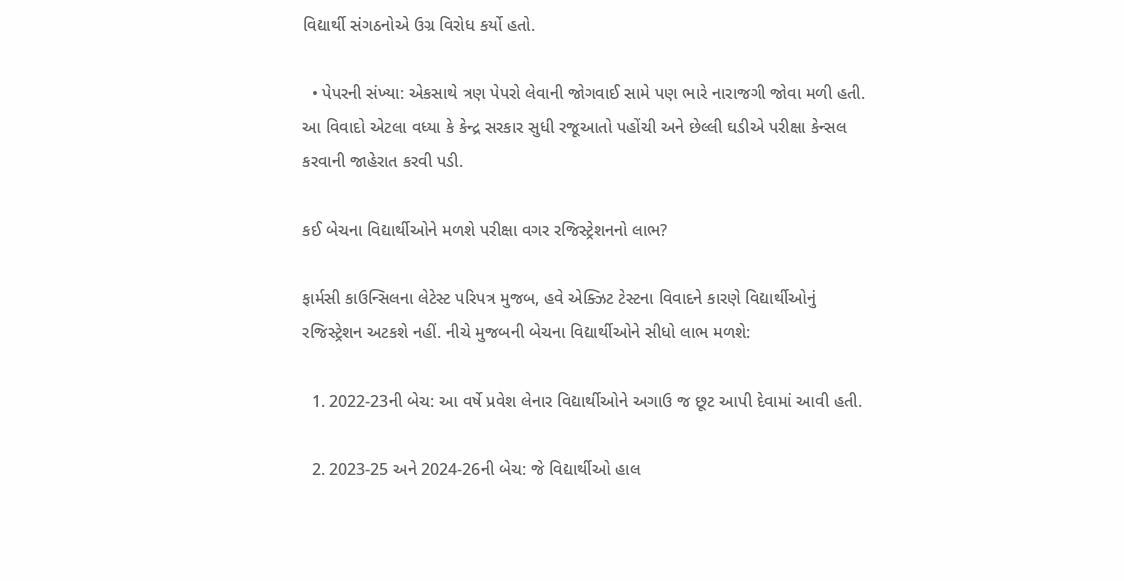વિદ્યાર્થી સંગઠનોએ ઉગ્ર વિરોધ કર્યો હતો.

  • પેપરની સંખ્યા: એકસાથે ત્રણ પેપરો લેવાની જોગવાઈ સામે પણ ભારે નારાજગી જોવા મળી હતી. આ વિવાદો એટલા વધ્યા કે કેન્દ્ર સરકાર સુધી રજૂઆતો પહોંચી અને છેલ્લી ઘડીએ પરીક્ષા કેન્સલ કરવાની જાહેરાત કરવી પડી.

કઈ બેચના વિદ્યાર્થીઓને મળશે પરીક્ષા વગર રજિસ્ટ્રેશનનો લાભ?

ફાર્મસી કાઉન્સિલના લેટેસ્ટ પરિપત્ર મુજબ, હવે એક્ઝિટ ટેસ્ટના વિવાદને કારણે વિદ્યાર્થીઓનું રજિસ્ટ્રેશન અટકશે નહીં. નીચે મુજબની બેચના વિદ્યાર્થીઓને સીધો લાભ મળશે:

  1. 2022-23ની બેચ: આ વર્ષે પ્રવેશ લેનાર વિદ્યાર્થીઓને અગાઉ જ છૂટ આપી દેવામાં આવી હતી.

  2. 2023-25 અને 2024-26ની બેચ: જે વિદ્યાર્થીઓ હાલ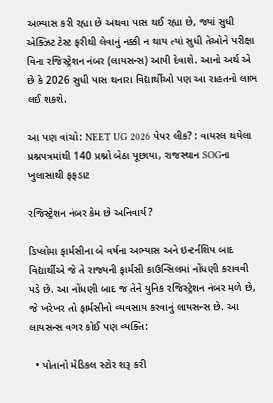અભ્યાસ કરી રહ્યા છે અથવા પાસ થઈ રહ્યા છે, જ્યાં સુધી એક્ઝિટ ટેસ્ટ ફરીથી લેવાનું નક્કી ન થાય ત્યાં સુધી તેઓને પરીક્ષા વિના રજિસ્ટ્રેશન નંબર (લાયસન્સ) આપી દેવાશે. આનો અર્થ એ છે કે 2026 સુધી પાસ થનારા વિદ્યાર્થીઓ પણ આ રાહતનો લાભ લઈ શકશે.

આ પણ વાંચો: NEET UG 2026 પેપર લીક? : વાયરલ થયેલા પ્રશ્નપત્રમાંથી 140 પ્રશ્નો બેઠા પૂછાયા, રાજસ્થાન SOGના ખુલાસાથી ફફડાટ

રજિસ્ટ્રેશન નંબર કેમ છે અનિવાર્ય?

ડિપ્લોમા ફાર્મસીના બે વર્ષના અભ્યાસ અને ઇન્ટર્નશિપ બાદ વિદ્યાર્થીએ જે તે રાજ્યની ફાર્મસી કાઉન્સિલમાં નોંધણી કરાવવી પડે છે. આ નોંધણી બાદ જ તેને યુનિક રજિસ્ટ્રેશન નંબર મળે છે, જે ખરેખર તો ફાર્મસીનો વ્યવસાય કરવાનું લાયસન્સ છે. આ લાયસન્સ વગર કોઈ પણ વ્યક્તિ:

  • પોતાનો મેડિકલ સ્ટોર શરૂ કરી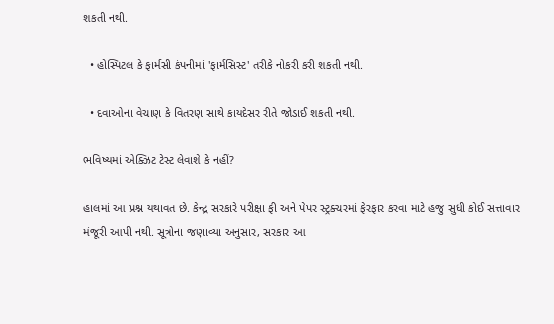શકતી નથી.

  • હોસ્પિટલ કે ફાર્મસી કંપનીમાં 'ફાર્મસિસ્ટ' તરીકે નોકરી કરી શકતી નથી.

  • દવાઓના વેચાણ કે વિતરણ સાથે કાયદેસર રીતે જોડાઈ શકતી નથી.

ભવિષ્યમાં એક્ઝિટ ટેસ્ટ લેવાશે કે નહીં?

હાલમાં આ પ્રશ્ન યથાવત છે. કેન્દ્ર સરકારે પરીક્ષા ફી અને પેપર સ્ટ્રક્ચરમાં ફેરફાર કરવા માટે હજુ સુધી કોઈ સત્તાવાર મંજૂરી આપી નથી. સૂત્રોના જણાવ્યા અનુસાર, સરકાર આ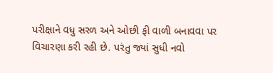પરીક્ષાને વધુ સરળ અને ઓછી ફી વાળી બનાવવા પર વિચારણા કરી રહી છે. પરંતુ જ્યાં સુધી નવો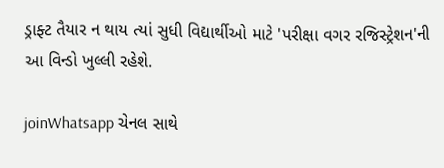ડ્રાફ્ટ તૈયાર ન થાય ત્યાં સુધી વિદ્યાર્થીઓ માટે 'પરીક્ષા વગર રજિસ્ટ્રેશન'ની આ વિન્ડો ખુલ્લી રહેશે.

joinWhatsapp ચેનલ સાથે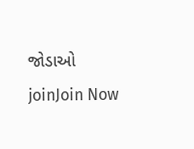જોડાઓ
joinJoin Now